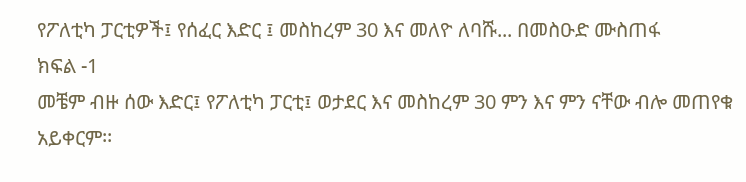የፖለቲካ ፓርቲዎች፤ የሰፈር እድር ፤ መስከረም 30 እና መለዮ ለባሹ... በመስዑድ ሙስጠፋ
ክፍል -1
መቼም ብዙ ሰው እድር፤ የፖለቲካ ፓርቲ፤ ወታደር እና መስከረም 30 ምን እና ምን ናቸው ብሎ መጠየቁ አይቀርም፡፡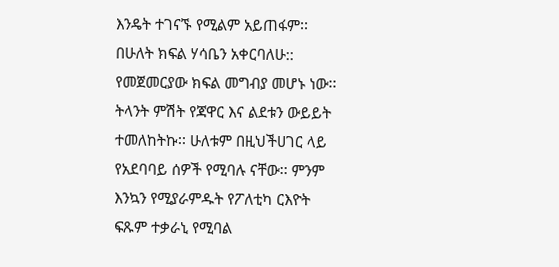እንዴት ተገናኙ የሚልም አይጠፋም፡፡ በሁለት ክፍል ሃሳቤን አቀርባለሁ:: የመጀመርያው ክፍል መግብያ መሆኑ ነው፡፡
ትላንት ምሽት የጃዋር እና ልደቱን ውይይት ተመለከትኩ፡፡ ሁለቱም በዚህችሀገር ላይ የአደባባይ ሰዎች የሚባሉ ናቸው፡፡ ምንም እንኳን የሚያራምዱት የፖለቲካ ርእዮት ፍጹም ተቃራኒ የሚባል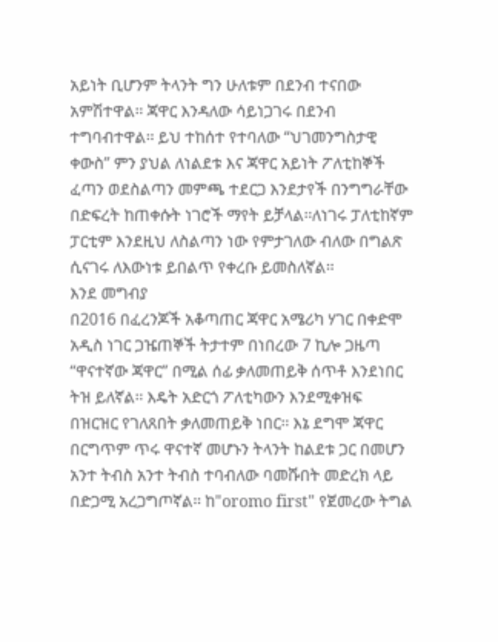አይነት ቢሆንም ትላንት ግን ሁለቱም በደንብ ተናበው አምሽተዋል፡፡ ጃዋር እንዳለው ሳይነጋገሩ በደንብ ተግባብተዋል፡፡ ይህ ተከሰተ የተባለው “ህገመንግስታዊ ቀውስ” ምን ያህል ለነልደቱ እና ጃዋር አይነት ፖለቲከኞች ፈጣን ወደስልጣን መምጫ ተደርጋ እንደታየች በንግግራቸው በድፍረት ከጠቀሱት ነገሮች ማየት ይቻላል፡፡ለነገሩ ፓለቲከኛም ፓርቲም እንደዚህ ለስልጣን ነው የምታገለው ብለው በግልጽ ሲናገሩ ለእውነቱ ይበልጥ የቀረቡ ይመስለኛል፡፡
እንደ መግብያ
በ2016 በፈረንጆች አቆጣጠር ጃዋር አሜሪካ ሃገር በቀድሞ አዲስ ነገር ጋዤጠኞች ትታተም በነበረው 7 ኪሎ ጋዜጣ “ዋናተኛው ጃዋር” በሚል ሰፊ ቃለመጠይቅ ሰጥቶ እንደነበር ትዝ ይለኛል፡፡ እዴት አድርጎ ፖለቲካውን እንደሚቀዝፍ በዝርዝር የገለጸበት ቃለመጠይቅ ነበር፡፡ እኔ ደግሞ ጃዋር በርግጥም ጥሩ ዋናተኛ መሆኑን ትላንት ከልደቱ ጋር በመሆን አንተ ትብስ አንተ ትብስ ተባብለው ባመሹበት መድረክ ላይ በድጋሚ አረጋግጦኛል፡፡ ከ"oromo first" የጀመረው ትግል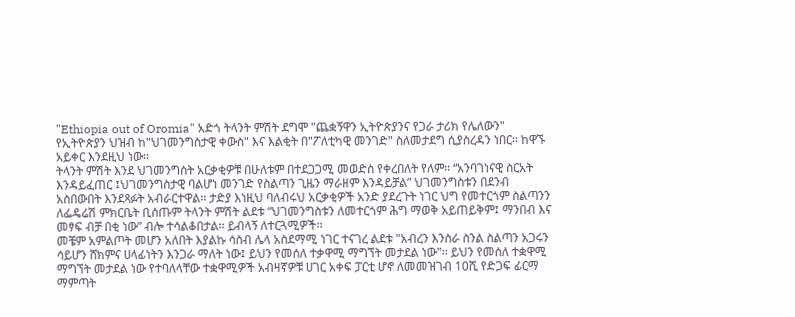"Ethiopia out of Oromia" አድጎ ትላንት ምሽት ደግሞ "ጨቋኝዋን ኢትዮጵያንና የጋራ ታሪክ የሌለውን" የኢትዮጵያን ህዝብ ከ"ህገመንግስታዊ ቀውስ" እና እልቂት በ"ፖለቲካዊ መንገድ" ስለመታደግ ሲያስረዳን ነበር፡፡ ከዋኙ አይቀር እንደዚህ ነው፡፡
ትላንት ምሽት እንደ ህገመንግሰት አርቃቂዎቹ በሁለቱም በተደጋጋሚ መወድስ የቀረበለት የለም፡፡ “አንባገነናዊ ስርአት እንዳይፈጠር ፤ህገመንግስታዊ ባልሆነ መንገድ የስልጣን ጊዜን ማራዘም እንዳይቻል” ህገመንግስቱን በደንብ አስበውበት እንደጻፉት አብራርተዋል፡፡ ታድያ እነዚህ ባለብሩህ አርቃቂዎች አንድ ያደረጉት ነገር ህግ የመተርጎም ስልጣንን ለፌዴሬሽ ምክርቤት ቢሰጡም ትላንት ምሽት ልደቱ “ህገመንግስቱን ለመተርጎም ሕግ ማወቅ አይጠይቅም፤ ማንበብ እና መፃፍ ብቻ በቂ ነው” ብሎ ተሳልቆበታል፡፡ ይብላኝ ለተርጓሚዎች፡፡
መቼም አምልጦት መሆን አለበት እያልኩ ሳስብ ሌላ አስደማሚ ነገር ተናገረ ልደቱ "አብረን እንስራ ስንል ስልጣን አጋሩን ሳይሆን ሸክምና ሀላፊነትን እንጋራ ማለት ነው፤ ይህን የመሰለ ተቃዋሚ ማግኘት መታደል ነው"፡፡ ይህን የመሰለ ተቋዋሚ ማግኘት መታደል ነው የተባለላቸው ተቋዋሚዎች አብዛኛዎቹ ሀገር አቀፍ ፓርቲ ሆኖ ለመመዝገብ 10ሺ የድጋፍ ፊርማ ማምጣት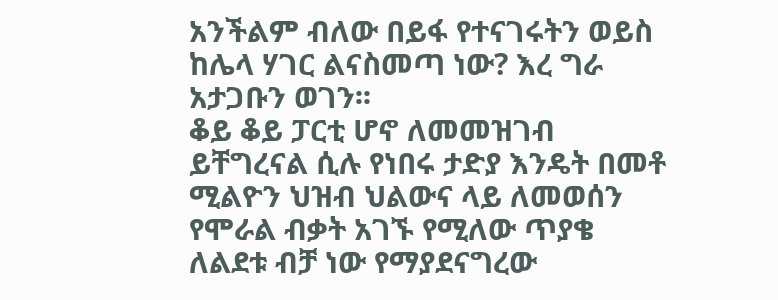አንችልም ብለው በይፋ የተናገሩትን ወይስ ከሌላ ሃገር ልናስመጣ ነው? እረ ግራ አታጋቡን ወገን፡፡
ቆይ ቆይ ፓርቲ ሆኖ ለመመዝገብ ይቸግረናል ሲሉ የነበሩ ታድያ እንዴት በመቶ ሚልዮን ህዝብ ህልውና ላይ ለመወሰን የሞራል ብቃት አገኙ የሚለው ጥያቄ ለልደቱ ብቻ ነው የማያደናግረው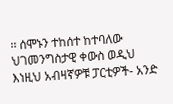፡፡ ሰሞኑን ተከሰተ ከተባለው ህገመንግስታዊ ቀውስ ወዲህ እነዚህ አብዛኛዎቹ ፓርቲዎች- አንድ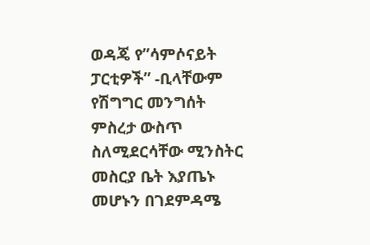ወዳጄ የ”ሳምሶናይት ፓርቲዎች” -ቢላቸውም የሽግግር መንግሰት ምስረታ ውስጥ ስለሚደርሳቸው ሚንስትር መስርያ ቤት እያጤኑ መሆኑን በገደምዳሜ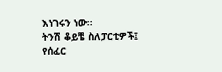እነገሩን ነው፡፡
ትንሽ ቆይቼ ስለፓርቲዎች፤ የሰፈር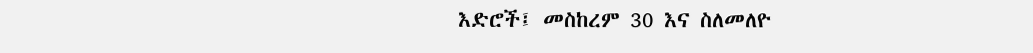እድሮች፤ መስከረም 30 እና ስለመለዮ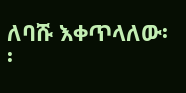ለባሹ እቀጥላለው፡፡